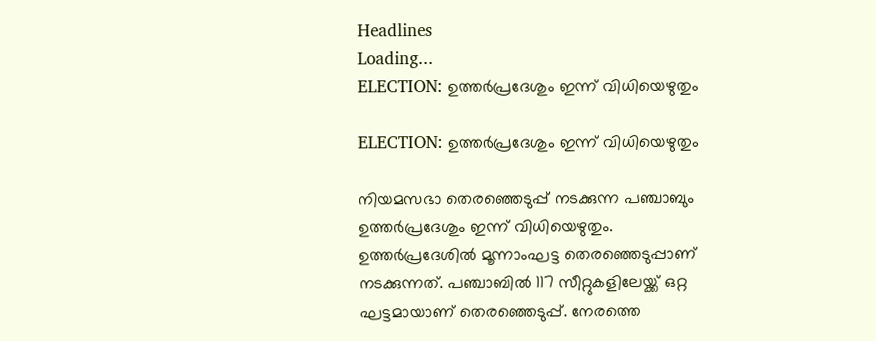Headlines
Loading...
ELECTION: ഉത്തര്‍പ്രദേശും ഇന്ന് വിധിയെഴുതും

ELECTION: ഉത്തര്‍പ്രദേശും ഇന്ന് വിധിയെഴുതും

നിയമസഭാ തെരഞ്ഞെടുപ്പ് നടക്കുന്ന പഞ്ചാബും ഉത്തര്‍പ്രദേശും ഇന്ന് വിധിയെഴുതും. ഉത്തര്‍പ്രദേശില്‍ മൂന്നാംഘട്ട തെരഞ്ഞെടുപ്പാണ് നടക്കുന്നത്. പഞ്ചാബില്‍ 117 സീറ്റുകളിലേയ്ക്ക് ഒറ്റ ഘട്ടമായാണ് തെരഞ്ഞെടുപ്പ്. നേരത്തെ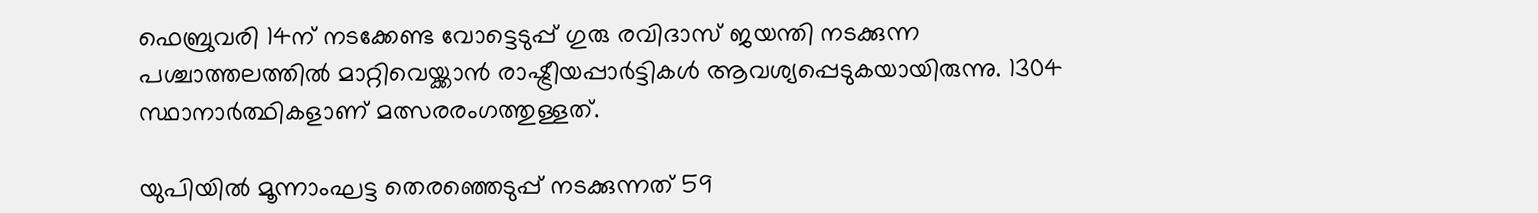ഫെബ്രുവരി 14ന് നടക്കേണ്ട വോട്ടെടുപ്പ് ഗുരു രവിദാസ് ജയന്തി നടക്കുന്ന പശ്ചാത്തലത്തില്‍ മാറ്റിവെയ്ക്കാന്‍ രാഷ്ട്രീയപ്പാര്‍ട്ടികള്‍ ആവശ്യപ്പെടുകയായിരുന്നു. 1304 സ്ഥാനാര്‍ത്ഥികളാണ് മത്സരരംഗത്തുള്ളത്.

യുപിയില്‍ മൂന്നാംഘട്ട തെരഞ്ഞെടുപ്പ് നടക്കുന്നത് 59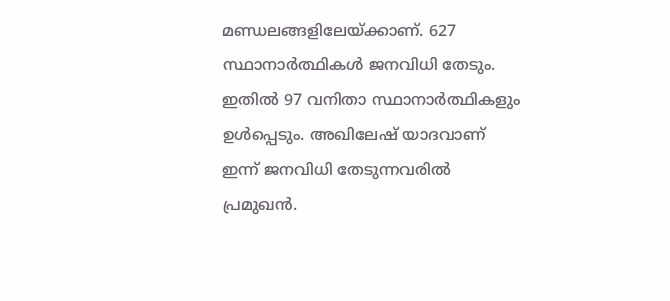മണ്ഡലങ്ങളിലേയ്ക്കാണ്. 627 സ്ഥാനാര്‍ത്ഥികള്‍ ജനവിധി തേടും. ഇതില്‍ 97 വനിതാ സ്ഥാനാര്‍ത്ഥികളും ഉള്‍പ്പെടും. അഖിലേഷ് യാദവാണ് ഇന്ന് ജനവിധി തേടുന്നവരില്‍ പ്രമുഖന്‍.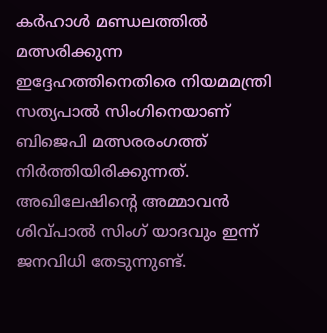കര്‍ഹാള്‍ മണ്ഡലത്തില്‍ മത്സരിക്കുന്ന ഇദ്ദേഹത്തിനെതിരെ നിയമമന്ത്രി സത്യപാല്‍ സിംഗിനെയാണ് ബിജെപി മത്സരരംഗത്ത് നിര്‍ത്തിയിരിക്കുന്നത്. അഖിലേഷിന്റെ അമ്മാവന്‍ ശിവ്പാല്‍ സിംഗ് യാദവും ഇന്ന് ജനവിധി തേടുന്നുണ്ട്.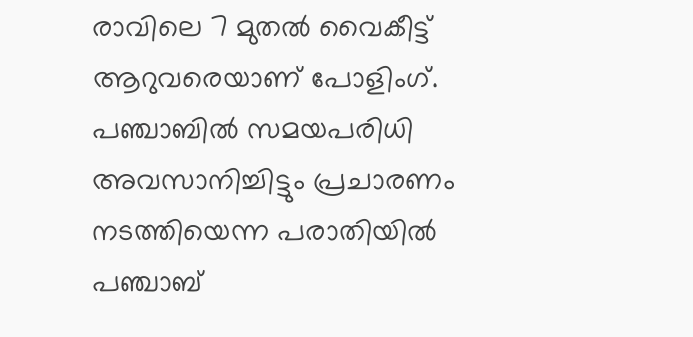രാവിലെ 7 മുതല്‍ വൈകീട്ട് ആറുവരെയാണ് പോളിംഗ്. പഞ്ചാബില്‍ സമയപരിധി അവസാനിച്ചിട്ടും പ്രചാരണം നടത്തിയെന്ന പരാതിയില്‍ പഞ്ചാബ്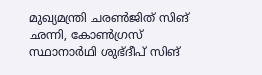മുഖ്യമന്ത്രി ചരണ്‍ജിത് സിങ് ഛന്നി, കോണ്‍ഗ്രസ് സ്ഥാനാര്‍ഥി ശുഭ്ദീപ് സിങ്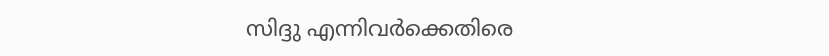സിദ്ദു എന്നിവര്‍ക്കെതിരെ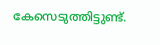കേസെടുത്തിട്ടുണ്ട്.